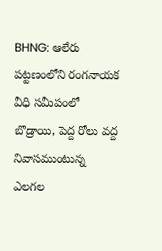BHNG: ఆలేరు పట్టణంలోని రంగనాయక వీధి సమీపంలో బొడ్రాయి, పెద్ద రోలు వద్ద నివాసముంటున్న ఎలగల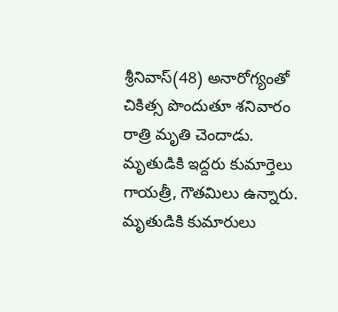శ్రీనివాస్(48) అనారోగ్యంతో చికిత్స పొందుతూ శనివారం రాత్రి మృతి చెందాడు. మృతుడికి ఇద్దరు కుమార్తెలు గాయత్రీ, గౌతమిలు ఉన్నారు. మృతుడికి కుమారులు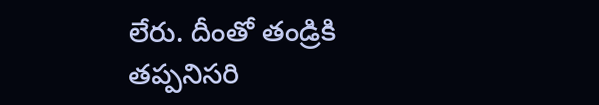లేరు. దీంతో తండ్రికి తప్పనిసరి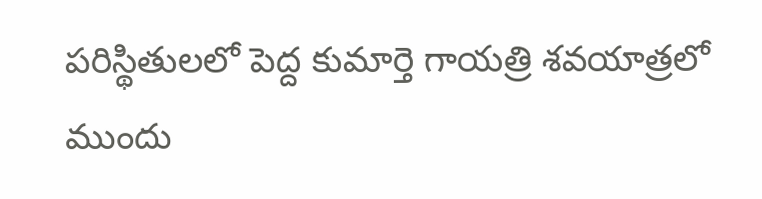పరిస్థితులలో పెద్ద కుమార్తె గాయత్రి శవయాత్రలో ముందు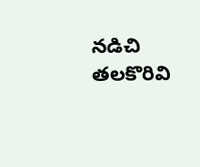నడిచి తలకొరివి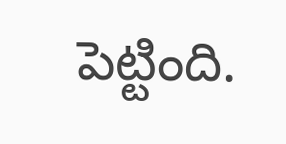పెట్టింది.